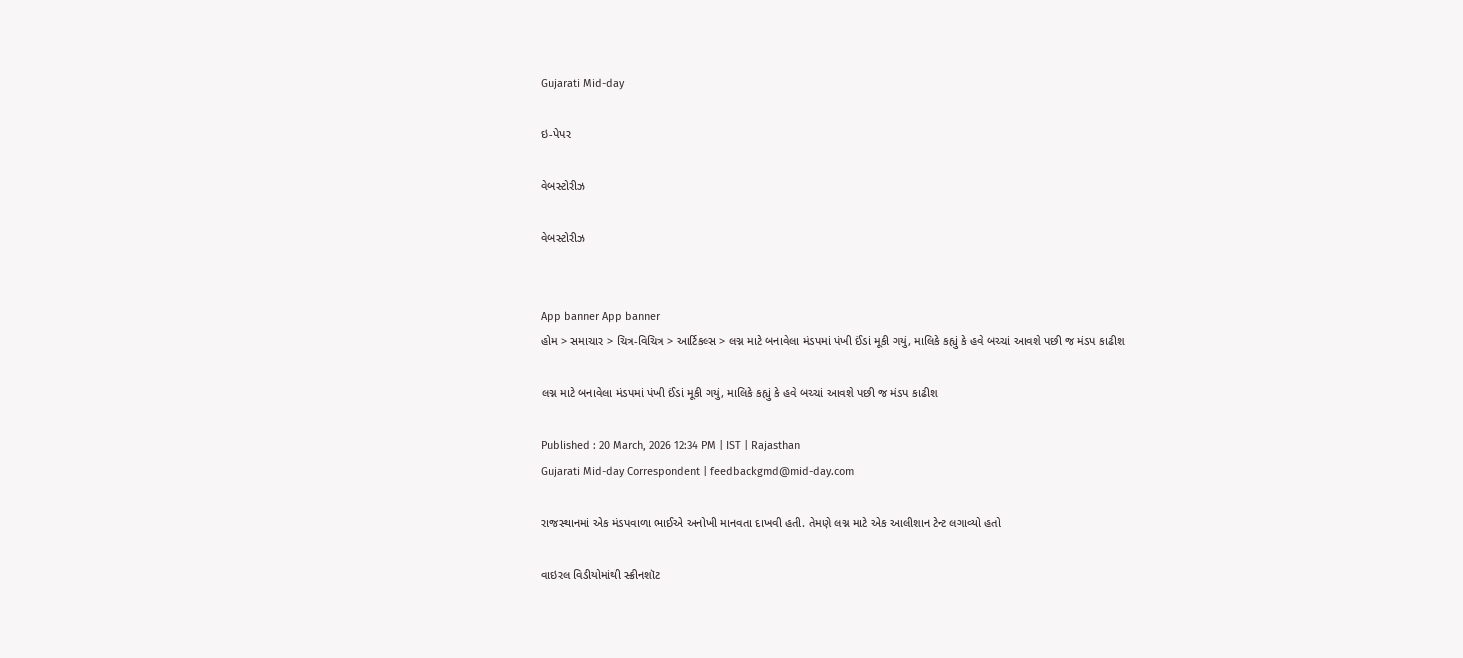Gujarati Mid-day

ઇ-પેપર

વેબસ્ટોરીઝ

વેબસ્ટોરીઝ


App banner App banner
હોમ > સમાચાર > ચિત્ર-વિચિત્ર > આર્ટિકલ્સ > લગ્ન માટે બનાવેલા મંડપમાં પંખી ઈંડાં મૂકી ગયું, માલિકે કહ્યું કે હવે બચ્ચાં આવશે પછી જ મંડપ કાઢીશ

લગ્ન માટે બનાવેલા મંડપમાં પંખી ઈંડાં મૂકી ગયું, માલિકે કહ્યું કે હવે બચ્ચાં આવશે પછી જ મંડપ કાઢીશ

Published : 20 March, 2026 12:34 PM | IST | Rajasthan
Gujarati Mid-day Correspondent | feedbackgmd@mid-day.com

રાજસ્થાનમાં એક મંડપવાળા ભાઈએ અનોખી માનવતા દાખવી હતી. તેમણે લગ્ન માટે એક આલીશાન ટેન્ટ લગાવ્યો હતો

વાઇરલ વિડીયોમાંથી સ્ક્રીનશૉટ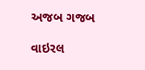અજબ ગજબ

વાઇરલ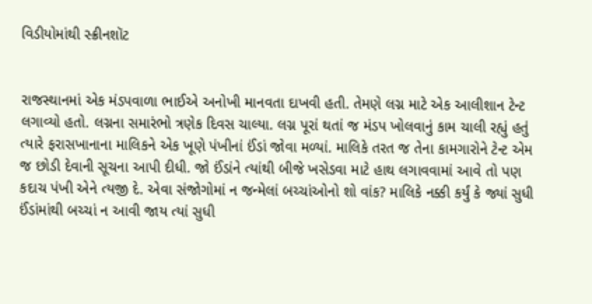વિડીયોમાંથી સ્ક્રીનશૉટ


રાજસ્થાનમાં એક મંડપવાળા ભાઈએ અનોખી માનવતા દાખવી હતી. તેમણે લગ્ન માટે એક આલીશાન ટેન્ટ લગાવ્યો હતો. લગ્નના સમારંભો ત્રણેક દિવસ ચાલ્યા. લગ્ન પૂરાં થતાં જ મંડપ ખોલવાનું કામ ચાલી રહ્યું હતું ત્યારે ફરાસખાનાના માલિકને એક ખૂણે પંખીનાં ઈંડાં જોવા મળ્યાં. માલિકે તરત જ તેના કામગારોને ટેન્ટ એમ જ છોડી દેવાની સૂચના આપી દીધી. જો ઈંડાંને ત્યાંથી બીજે ખસેડવા માટે હાથ લગાવવામાં આવે તો પણ કદાચ પંખી એને ત્યજી દે. એવા સંજોગોમાં ન જન્મેલાં બચ્ચાંઓનો શો વાંક? માલિકે નક્કી કર્યું કે જ્યાં સુધી ઈંડાંમાંથી બચ્ચાં ન આવી જાય ત્યાં સુધી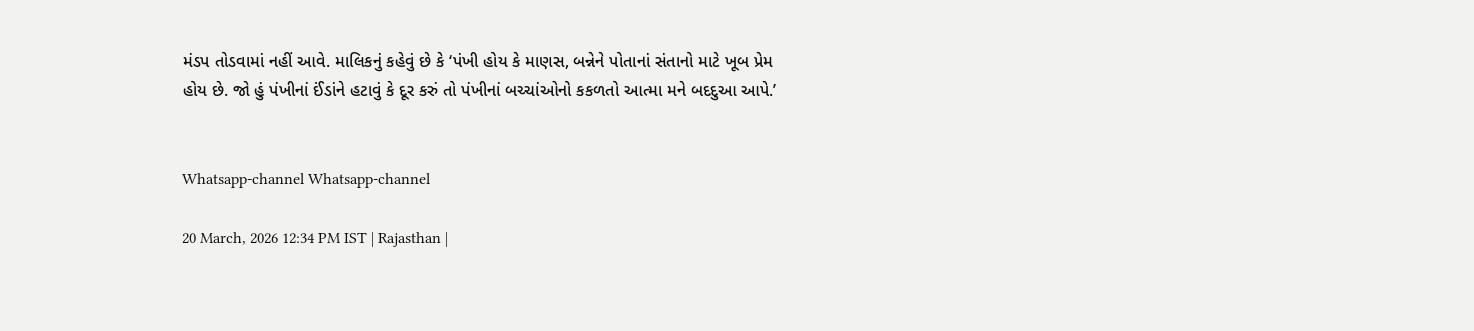મંડપ તોડવામાં નહીં આવે. માલિકનું કહેવું છે કે ‘પંખી હોય કે માણસ, બન્નેને પોતાનાં સંતાનો માટે ખૂબ પ્રેમ હોય છે. જો હું પંખીનાં ઈંડાંને હટાવું કે દૂર કરું તો પંખીનાં બચ્ચાંઓનો કકળતો આત્મા મને બદદુઆ આપે.’


Whatsapp-channel Whatsapp-channel

20 March, 2026 12:34 PM IST | Rajasthan |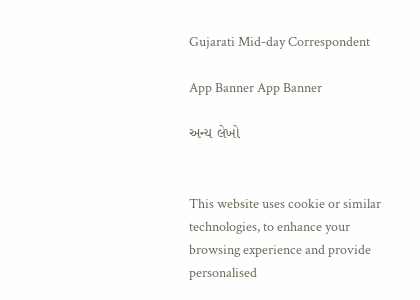Gujarati Mid-day Correspondent

App Banner App Banner

અન્ય લેખો


This website uses cookie or similar technologies, to enhance your browsing experience and provide personalised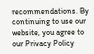recommendations. By continuing to use our website, you agree to our Privacy Policy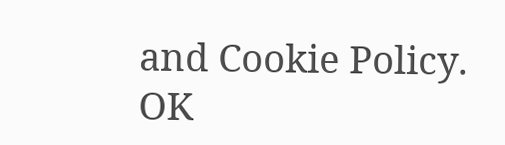and Cookie Policy. OK